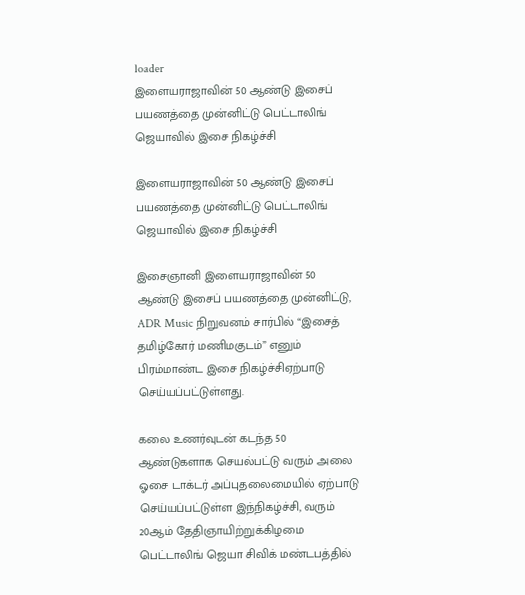loader
இளையராஜாவின் 50 ஆண்டு இசைப் பயணத்தை முன்னிட்டு பெட்டாலிங் ஜெயாவில் இசை நிகழ்ச்சி

இளையராஜாவின் 50 ஆண்டு இசைப் பயணத்தை முன்னிட்டு பெட்டாலிங் ஜெயாவில் இசை நிகழ்ச்சி

இசைஞானி இளையராஜாவின் 50 ஆண்டு இசைப் பயணத்தை முன்னிட்டு, ADR Music நிறுவனம் சார்பில் “இசைத் தமிழ்கோர் மணிமகுடம்” எனும் பிரம்மாண்ட இசை நிகழ்ச்சிஏற்பாடு செய்யப்பட்டுள்ளது.

கலை உணர்வுடன் கடந்த 50 ஆண்டுகளாக செயல்பட்டு வரும் அலை ஓசை டாக்டர் அப்புதலைமையில் ஏற்பாடு செய்யப்பட்டுள்ள இந்நிகழ்ச்சி, வரும் 20ஆம் தேதிஞாயிற்றுக்கிழமை பெட்டாலிங் ஜெயா சிவிக் மண்டபத்தில்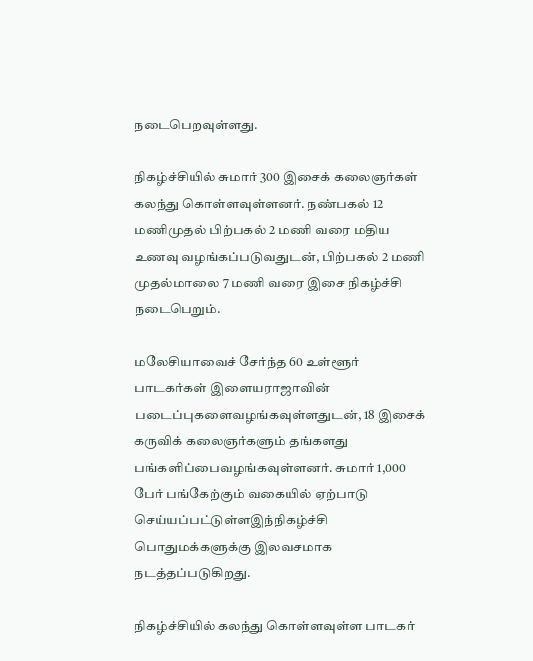நடைபெறவுள்ளது.

நிகழ்ச்சியில் சுமார் 300 இசைக் கலைஞர்கள் கலந்து கொள்ளவுள்ளனர். நண்பகல் 12 மணிமுதல் பிற்பகல் 2 மணி வரை மதிய உணவு வழங்கப்படுவதுடன், பிற்பகல் 2 மணி முதல்மாலை 7 மணி வரை இசை நிகழ்ச்சி நடைபெறும்.

மலேசியாவைச் சேர்ந்த 60 உள்ளூர் பாடகர்கள் இளையராஜாவின் படைப்புகளைவழங்கவுள்ளதுடன், 18 இசைக் கருவிக் கலைஞர்களும் தங்களது பங்களிப்பைவழங்கவுள்ளனர். சுமார் 1,000 பேர் பங்கேற்கும் வகையில் ஏற்பாடு செய்யப்பட்டுள்ளஇந்நிகழ்ச்சி பொதுமக்களுக்கு இலவசமாக நடத்தப்படுகிறது.

நிகழ்ச்சியில் கலந்து கொள்ளவுள்ள பாடகர்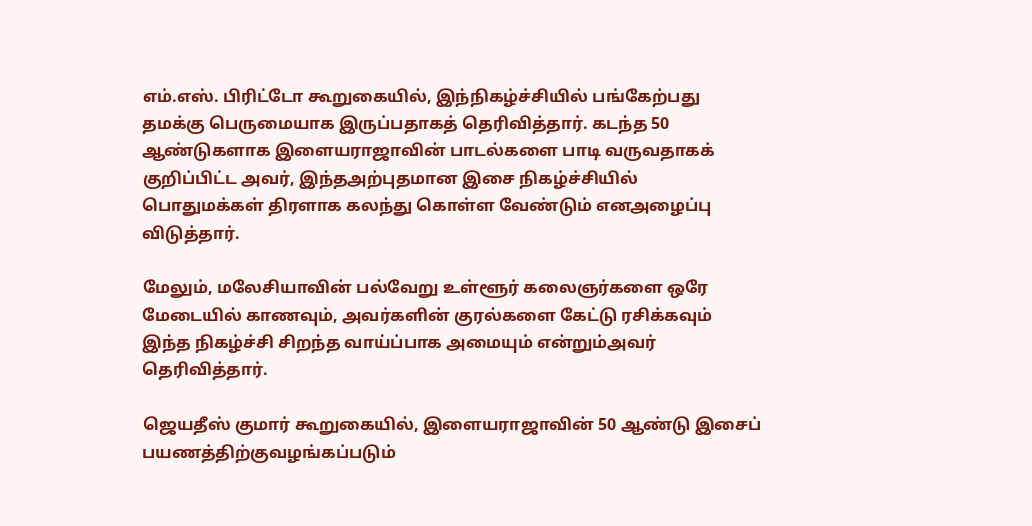எம்.எஸ். பிரிட்டோ கூறுகையில், இந்நிகழ்ச்சியில் பங்கேற்பது தமக்கு பெருமையாக இருப்பதாகத் தெரிவித்தார். கடந்த 50 ஆண்டுகளாக இளையராஜாவின் பாடல்களை பாடி வருவதாகக் குறிப்பிட்ட அவர், இந்தஅற்புதமான இசை நிகழ்ச்சியில் பொதுமக்கள் திரளாக கலந்து கொள்ள வேண்டும் எனஅழைப்பு விடுத்தார்.

மேலும், மலேசியாவின் பல்வேறு உள்ளூர் கலைஞர்களை ஒரே மேடையில் காணவும், அவர்களின் குரல்களை கேட்டு ரசிக்கவும் இந்த நிகழ்ச்சி சிறந்த வாய்ப்பாக அமையும் என்றும்அவர் தெரிவித்தார்.

ஜெயதீஸ் குமார் கூறுகையில், இளையராஜாவின் 50 ஆண்டு இசைப் பயணத்திற்குவழங்கப்படும்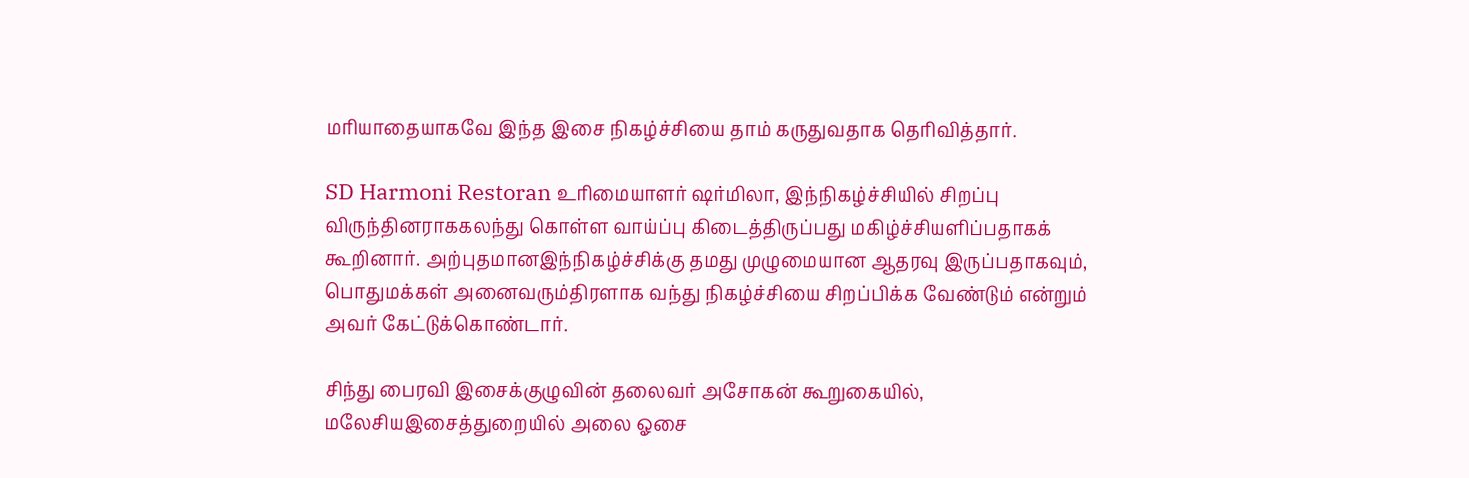மரியாதையாகவே இந்த இசை நிகழ்ச்சியை தாம் கருதுவதாக தெரிவித்தார்.

SD Harmoni Restoran உரிமையாளர் ஷர்மிலா, இந்நிகழ்ச்சியில் சிறப்பு விருந்தினராககலந்து கொள்ள வாய்ப்பு கிடைத்திருப்பது மகிழ்ச்சியளிப்பதாகக் கூறினார். அற்புதமானஇந்நிகழ்ச்சிக்கு தமது முழுமையான ஆதரவு இருப்பதாகவும், பொதுமக்கள் அனைவரும்திரளாக வந்து நிகழ்ச்சியை சிறப்பிக்க வேண்டும் என்றும் அவர் கேட்டுக்கொண்டார்.

சிந்து பைரவி இசைக்குழுவின் தலைவர் அசோகன் கூறுகையில், மலேசியஇசைத்துறையில் அலை ஓசை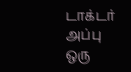டாக்டர் அப்பு ஒரு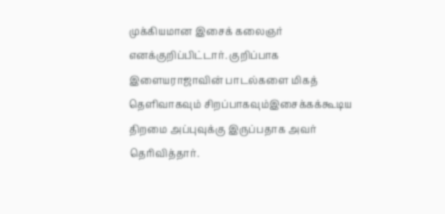முக்கியமான இசைக் கலைஞர் எனக்குறிப்பிட்டார். குறிப்பாக இளையராஜாவின் பாடல்களை மிகத் தெளிவாகவும் சிறப்பாகவும்இசைக்கக்கூடிய திறமை அப்புவுக்கு இருப்பதாக அவர் தெரிவித்தார்.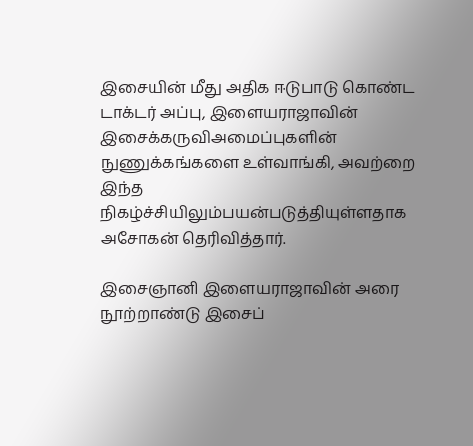இசையின் மீது அதிக ஈடுபாடு கொண்ட டாக்டர் அப்பு, இளையராஜாவின் இசைக்கருவிஅமைப்புகளின் நுணுக்கங்களை உள்வாங்கி, அவற்றை இந்த நிகழ்ச்சியிலும்பயன்படுத்தியுள்ளதாக அசோகன் தெரிவித்தார்.

இசைஞானி இளையராஜாவின் அரை நூற்றாண்டு இசைப்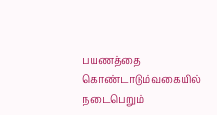பயணத்தை கொண்டாடும்வகையில் நடைபெறும்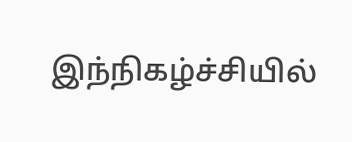இந்நிகழ்ச்சியில்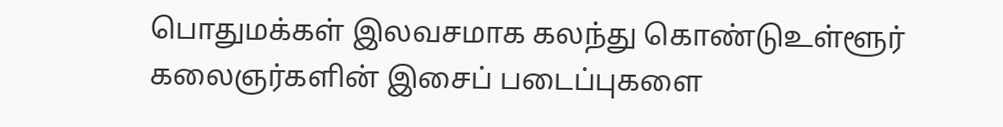பொதுமக்கள் இலவசமாக கலந்து கொண்டுஉள்ளூர் கலைஞர்களின் இசைப் படைப்புகளை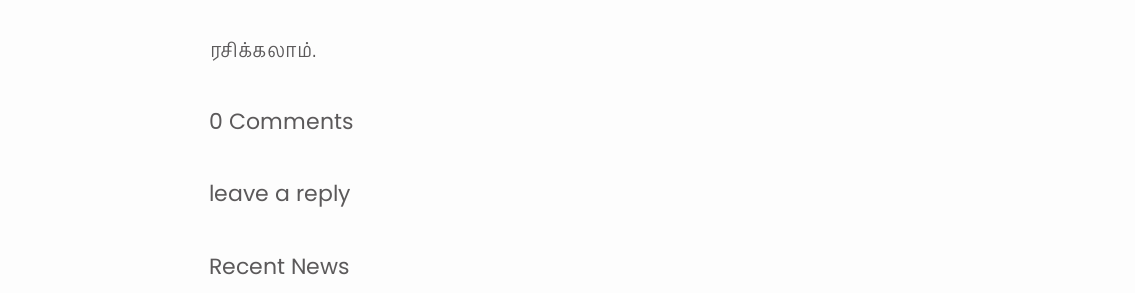ரசிக்கலாம்.

0 Comments

leave a reply

Recent News